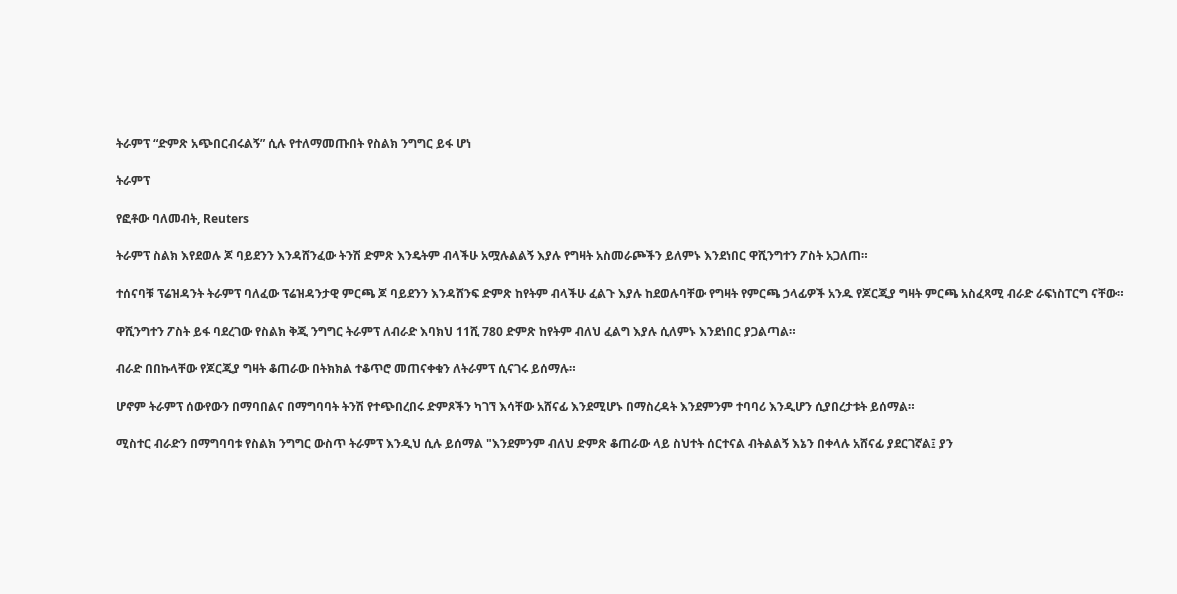ትራምፕ “ድምጽ አጭበርብሩልኝ” ሲሉ የተለማመጡበት የስልክ ንግግር ይፋ ሆነ

ትራምፕ

የፎቶው ባለመብት, Reuters

ትራምፕ ስልክ እየደወሉ ጆ ባይደንን እንዳሸንፈው ትንሽ ድምጽ እንዴትም ብላችሁ አሟሉልልኝ እያሉ የግዛት አስመራጮችን ይለምኑ እንደነበር ዋሺንግተን ፖስት አጋለጠ።

ተሰናባቹ ፕሬዝዳንት ትራምፕ ባለፈው ፕሬዝዳንታዊ ምርጫ ጆ ባይደንን እንዳሸንፍ ድምጽ ከየትም ብላችሁ ፈልጉ እያሉ ከደወሉባቸው የግዛት የምርጫ ኃላፊዎች አንዱ የጆርጂያ ግዛት ምርጫ አስፈጻሚ ብራድ ራፍነስፐርግ ናቸው።

ዋሺንግተን ፖስት ይፋ ባደረገው የስልክ ቅጂ ንግግር ትራምፕ ለብራድ እባክህ 11ሺ 780 ድምጽ ከየትም ብለህ ፈልግ እያሉ ሲለምኑ እንደነበር ያጋልጣል።

ብራድ በበኩላቸው የጆርጂያ ግዛት ቆጠራው በትክክል ተቆጥሮ መጠናቀቁን ለትራምፕ ሲናገሩ ይሰማሉ።

ሆኖም ትራምፕ ሰውየውን በማባበልና በማግባባት ትንሽ የተጭበረበሩ ድምጾችን ካገኘ እሳቸው አሸናፊ እንደሚሆኑ በማስረዳት እንደምንም ተባባሪ እንዲሆን ሲያበረታቱት ይሰማል።

ሚስተር ብራድን በማግባባቱ የስልክ ንግግር ውስጥ ትራምፕ እንዲህ ሲሉ ይሰማል "እንደምንም ብለህ ድምጽ ቆጠራው ላይ ስህተት ሰርተናል ብትልልኝ እኔን በቀላሉ አሸናፊ ያደርገኛል፤ ያን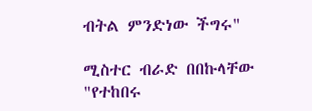ብትል ምንድነው ችግሩ"

ሚስተር ብራድ በበኩላቸው "የተከበሩ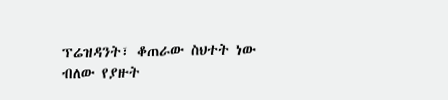ፕሬዝዳንት፣ ቆጠራው ስህተት ነው ብለው የያዙት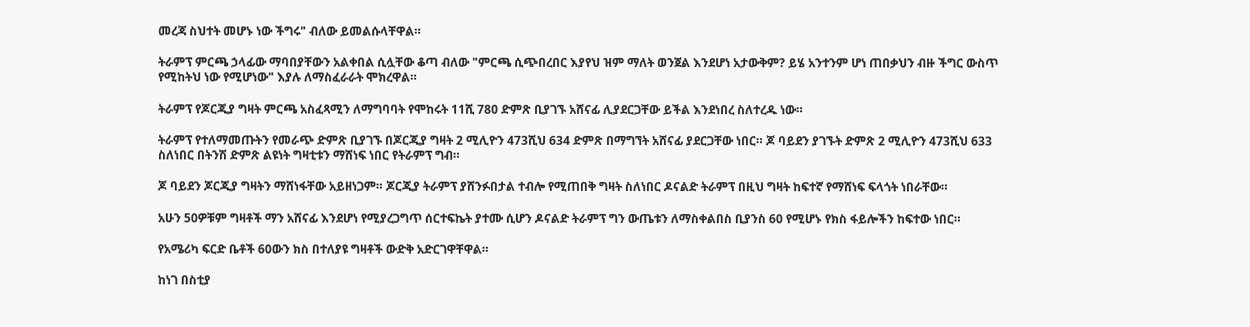መረጃ ስህተት መሆኑ ነው ችግሩ" ብለው ይመልሱላቸዋል።

ትራምፕ ምርጫ ኃላፊው ማባበያቸውን አልቀበል ሲሏቸው ቆጣ ብለው "ምርጫ ሲጭበረበር እያየህ ዝም ማለት ወንጀል እንደሆነ አታውቅም? ይሄ አንተንም ሆነ ጠበቃህን ብዙ ችግር ውስጥ የሚከትህ ነው የሚሆነው" እያሉ ለማስፈራራት ሞክረዋል።

ትራምፕ የጆርጂያ ግዛት ምርጫ አስፈጻሚን ለማግባባት የሞከሩት 11ሺ 780 ድምጽ ቢያገኙ አሸናፊ ሊያደርጋቸው ይችል እንደነበረ ስለተረዱ ነው።

ትራምፕ የተለማመጡትን የመራጭ ድምጽ ቢያገኙ በጆርጂያ ግዛት 2 ሚሊዮን 473ሺህ 634 ድምጽ በማግኘት አሸናፊ ያደርጋቸው ነበር። ጆ ባይደን ያገኙት ድምጽ 2 ሚሊዮን 473ሺህ 633 ስለነበር በትንሽ ድምጽ ልዩነት ግዛቲቱን ማሸነፍ ነበር የትራምፕ ግብ።

ጆ ባይደን ጆርጂያ ግዛትን ማሸነፋቸው አይዘነጋም። ጆርጂያ ትራምፕ ያሸንፉበታል ተብሎ የሚጠበቅ ግዛት ስለነበር ዶናልድ ትራምፕ በዚህ ግዛት ከፍተኛ የማሸነፍ ፍላጎት ነበራቸው።

አሁን 50ዎቹም ግዛቶች ማን አሸናፊ እንደሆነ የሚያረጋግጥ ሰርተፍኬት ያተሙ ሲሆን ዶናልድ ትራምፕ ግን ውጤቱን ለማስቀልበስ ቢያንስ 60 የሚሆኑ የክስ ፋይሎችን ከፍተው ነበር።

የአሜሪካ ፍርድ ቤቶች 60ውን ክስ በተለያዩ ግዛቶች ውድቅ አድርገዋቸዋል።

ከነገ በስቲያ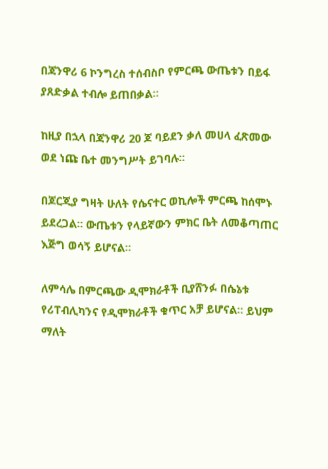በጃንዋሪ 6 ኮንግረስ ተሰብስቦ የምርጫ ውጤቱን በይፋ ያጸድቃል ተብሎ ይጠበቃል።

ከዚያ በኋላ በጃንዋሪ 20 ጆ ባይደን ቃለ መሀላ ፈጽመው ወደ ነጩ ቤተ መንግሥት ይገባሉ።

በጆርጂያ ግዛት ሁለት የሴናተር ወኪሎች ምርጫ ከሰሞኑ ይደረጋል። ውጤቱን የላይኛውን ምክር ቤት ለመቆጣጠር እጅግ ወሳኝ ይሆናል።

ለምሳሌ በምርጫው ዲሞክራቶች ቢያሸንፉ በሴኔቱ የሪፐብሊካንና የዲሞክራቶች ቁጥር አቻ ይሆናል። ይህም ማለት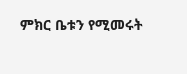ምክር ቤቱን የሚመሩት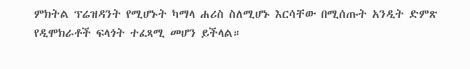ምክትል ፕሬዝዳንት የሚሆኑት ካማላ ሐሪስ ስለሚሆኑ እርሳቸው በሚሰጡት አንዲት ድምጽ የዲሞክራቶች ፍላጎት ተፈጻሚ መሆን ይችላል።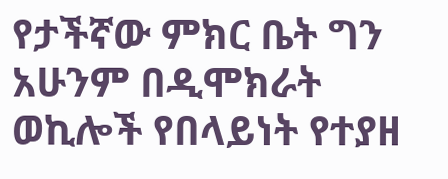የታችኛው ምክር ቤት ግን አሁንም በዲሞክራት ወኪሎች የበላይነት የተያዘ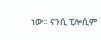ነው። ናንሲ ፒሎሲም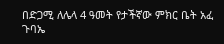በድጋሚ ለሌላ 4 ዓመት የታችኛው ምክር ቤት አፈ ጉባኤ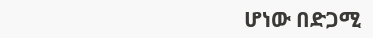ሆነው በድጋሚ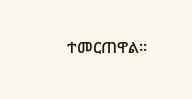ተመርጠዋል።